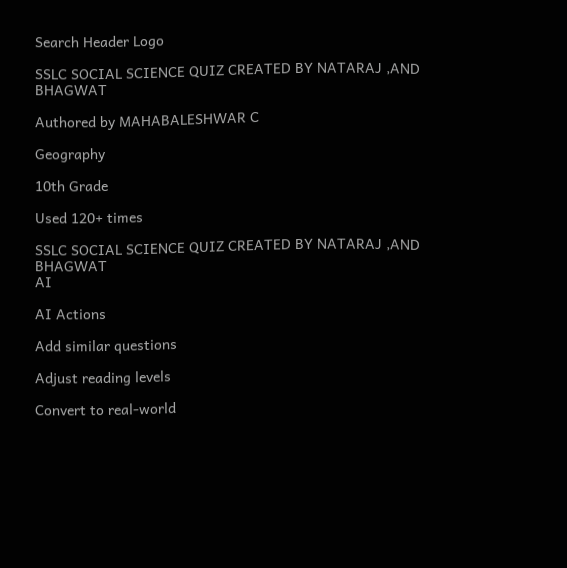Search Header Logo

SSLC SOCIAL SCIENCE QUIZ CREATED BY NATARAJ ,AND BHAGWAT

Authored by MAHABALESHWAR C

Geography

10th Grade

Used 120+ times

SSLC SOCIAL SCIENCE QUIZ CREATED BY NATARAJ ,AND  BHAGWAT
AI

AI Actions

Add similar questions

Adjust reading levels

Convert to real-world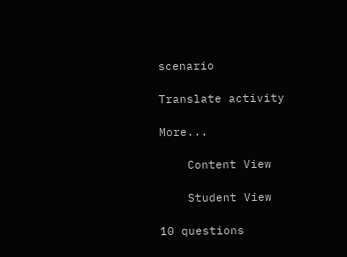scenario

Translate activity

More...

    Content View

    Student View

10 questions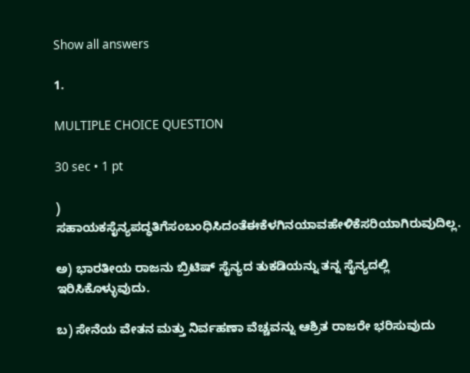Show all answers

1.

MULTIPLE CHOICE QUESTION

30 sec • 1 pt

) ಸಹಾಯಕಸೈನ್ಯಪದ್ಧತಿಗೆಸಂಬಂಧಿಸಿದಂತೆಈಕೆಳಗಿನಯಾವಹೇಳಿಕೆಸರಿಯಾಗಿರುವುದಿಲ್ಲ.

ಅ) ಭಾರತೀಯ ರಾಜನು ಬ್ರಿಟಿಷ್ ಸೈನ್ಯದ ತುಕಡಿಯನ್ನು ತನ್ನ ಸೈನ್ಯದಲ್ಲಿ ಇರಿಸಿಕೊಳ್ಳುವುದು.

ಬ) ಸೇನೆಯ ವೇತನ ಮತ್ತು ನಿರ್ವಹಣಾ ವೆಚ್ಚವನ್ನು ಆಶ್ರಿತ ರಾಜರೇ ಭರಿಸುವುದು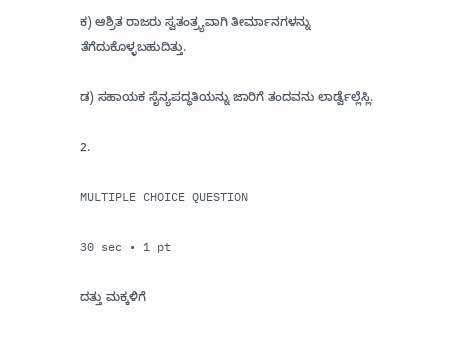ಕ) ಆಶ್ರಿತ ರಾಜರು ಸ್ವತಂತ್ರ್ಯವಾಗಿ ತೀರ್ಮಾನಗಳನ್ನು ತೆಗೆದುಕೊಳ್ಳಬಹುದಿತ್ತು.

ಡ) ಸಹಾಯಕ ಸೈನ್ಯಪದ್ಧತಿಯನ್ನು ಜಾರಿಗೆ ತಂದವನು ಲಾರ್ಡ್ವೆಲ್ಲೆಸ್ಲಿ.

2.

MULTIPLE CHOICE QUESTION

30 sec • 1 pt

ದತ್ತು ಮಕ್ಕಳಿಗೆ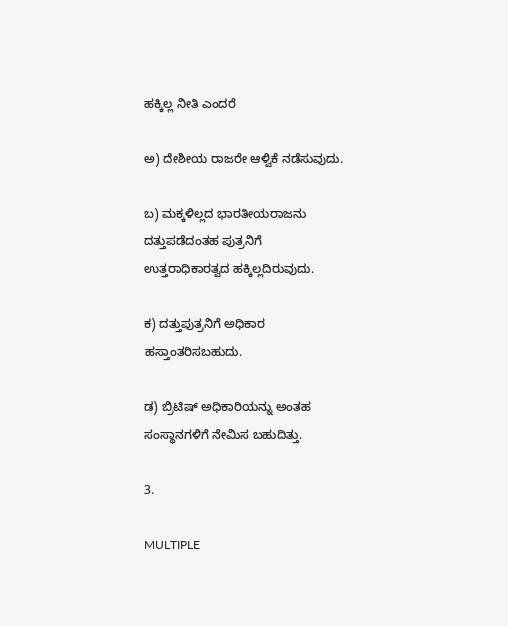ಹಕ್ಕಿಲ್ಲ ನೀತಿ ಎಂದರೆ

ಅ) ದೇಶೀಯ ರಾಜರೇ ಆಳ್ವಿಕೆ ನಡೆಸುವುದು.

ಬ) ಮಕ್ಕಳಿಲ್ಲದ ಭಾರತೀಯರಾಜನು ದತ್ತುಪಡೆದಂತಹ ಪುತ್ರನಿಗೆ ಉತ್ತರಾಧಿಕಾರತ್ವದ ಹಕ್ಕಿಲ್ಲದಿರುವುದು.

ಕ) ದತ್ತುಪುತ್ರನಿಗೆ ಅಧಿಕಾರ ಹಸ್ತಾಂತರಿಸಬಹುದು.

ಡ) ಬ್ರಿಟಿಷ್ ಅಧಿಕಾರಿಯನ್ನು ಅಂತಹ ಸಂಸ್ಥಾನಗಳಿಗೆ ನೇಮಿಸ ಬಹುದಿತ್ತು.

3.

MULTIPLE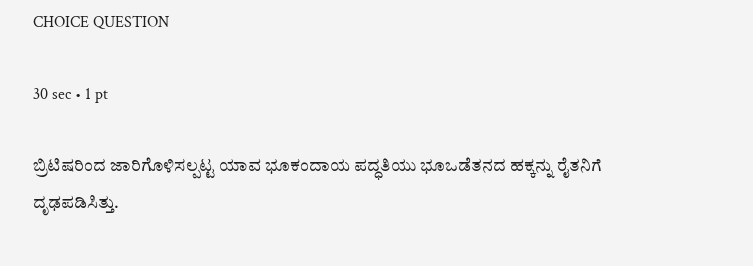CHOICE QUESTION

30 sec • 1 pt

ಬ್ರಿಟಿಷರಿಂದ ಜಾರಿಗೊಳಿಸಲ್ಪಟ್ಟ ಯಾವ ಭೂಕಂದಾಯ ಪದ್ಧತಿಯು ಭೂಒಡೆತನದ ಹಕ್ಕನ್ನು ರೈತನಿಗೆ ದೃಢಪಡಿಸಿತ್ತು.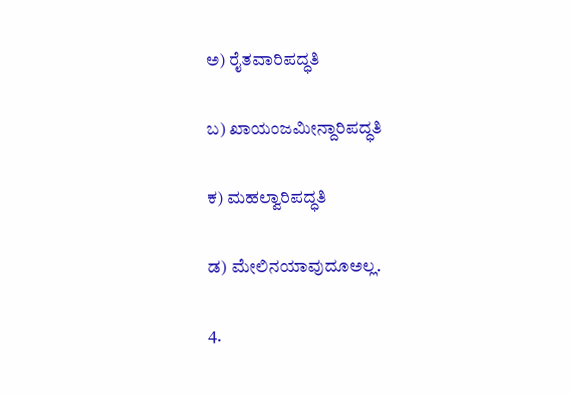ಅ) ರೈತವಾರಿಪದ್ಧತಿ

ಬ) ಖಾಯಂಜಮೀನ್ದಾರಿಪದ್ಧತಿ

ಕ) ಮಹಲ್ವಾರಿಪದ್ಧತಿ

ಡ) ಮೇಲಿನಯಾವುದೂಅಲ್ಲ.

4.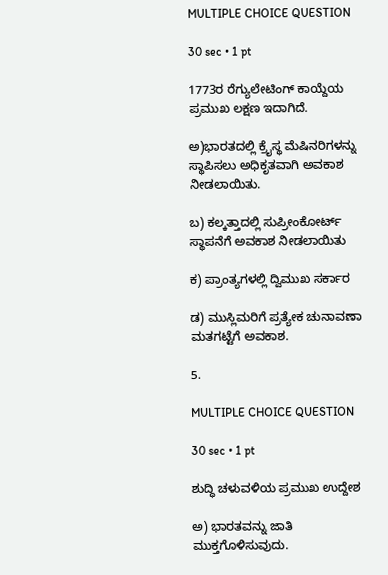MULTIPLE CHOICE QUESTION

30 sec • 1 pt

1773ರ ರೆಗ್ಯುಲೇಟಿಂಗ್ ಕಾಯ್ದೆಯ ಪ್ರಮುಖ ಲಕ್ಷಣ ಇದಾಗಿದೆ.

ಅ)ಭಾರತದಲ್ಲಿ ಕ್ರೈಸ್ಥ ಮೆಷಿನರಿಗಳನ್ನು ಸ್ಥಾಪಿಸಲು ಅಧಿಕೃತವಾಗಿ ಅವಕಾಶ ನೀಡಲಾಯಿತು.

ಬ) ಕಲ್ಕತ್ತಾದಲ್ಲಿ ಸುಪ್ರೀಂಕೋರ್ಟ್ ಸ್ಥಾಪನೆಗೆ ಅವಕಾಶ ನೀಡಲಾಯಿತು

ಕ) ಪ್ರಾಂತ್ಯಗಳಲ್ಲಿ ದ್ವಿಮುಖ ಸರ್ಕಾರ

ಡ) ಮುಸ್ಲಿಮರಿಗೆ ಪ್ರತ್ಯೇಕ ಚುನಾವಣಾ ಮತಗಟ್ಟೆಗೆ ಅವಕಾಶ.

5.

MULTIPLE CHOICE QUESTION

30 sec • 1 pt

ಶುದ್ಧಿ ಚಳುವಳಿಯ ಪ್ರಮುಖ ಉದ್ದೇಶ

ಅ) ಭಾರತವನ್ನು ಜಾತಿ ಮುಕ್ತಗೊಳಿಸುವುದು.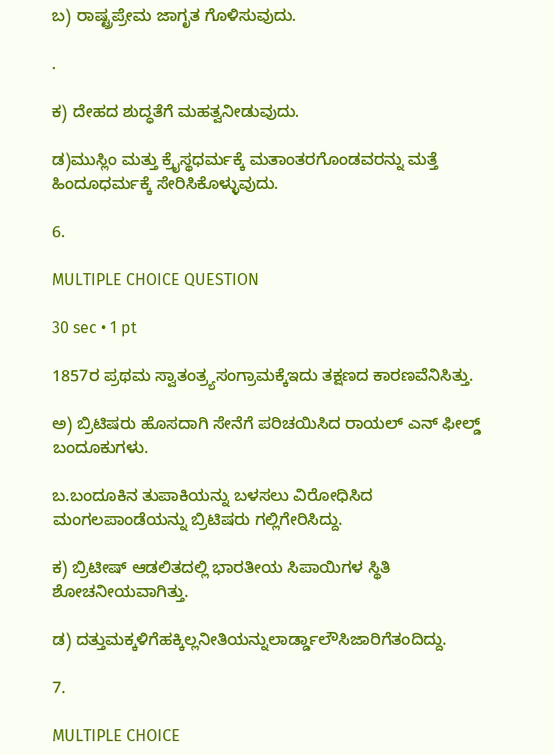ಬ) ರಾಷ್ಟ್ರಪ್ರೇಮ ಜಾಗೃತ ಗೊಳಿಸುವುದು.

.

ಕ) ದೇಹದ ಶುದ್ಧತೆಗೆ ಮಹತ್ವನೀಡುವುದು.

ಡ)ಮುಸ್ಲಿಂ ಮತ್ತು ಕ್ರೈಸ್ಥಧರ್ಮಕ್ಕೆ ಮತಾಂತರಗೊಂಡವರನ್ನು ಮತ್ತೆ ಹಿಂದೂಧರ್ಮಕ್ಕೆ ಸೇರಿಸಿಕೊಳ್ಳುವುದು.

6.

MULTIPLE CHOICE QUESTION

30 sec • 1 pt

1857ರ ಪ್ರಥಮ ಸ್ವಾತಂತ್ರ್ಯಸಂಗ್ರಾಮಕ್ಕೆಇದು ತಕ್ಷಣದ ಕಾರಣವೆನಿಸಿತ್ತು.

ಅ) ಬ್ರಿಟಿಷರು ಹೊಸದಾಗಿ ಸೇನೆಗೆ ಪರಿಚಯಿಸಿದ ರಾಯಲ್ ಎನ್ ಫೀಲ್ಡ್ ಬಂದೂಕುಗಳು.

ಬ.ಬಂದೂಕಿನ ತುಪಾಕಿಯನ್ನು ಬಳಸಲು ವಿರೋಧಿಸಿದ ಮಂಗಲಪಾಂಡೆಯನ್ನು ಬ್ರಿಟಿಷರು ಗಲ್ಲಿಗೇರಿಸಿದ್ದು.

ಕ) ಬ್ರಿಟೀಷ್ ಆಡಲಿತದಲ್ಲಿ ಭಾರತೀಯ ಸಿಪಾಯಿಗಳ ಸ್ಥಿತಿ ಶೋಚನೀಯವಾಗಿತ್ತು.

ಡ) ದತ್ತುಮಕ್ಕಳಿಗೆಹಕ್ಕಿಲ್ಲನೀತಿಯನ್ನುಲಾರ್ಡ್ಡಾಲೌಸಿಜಾರಿಗೆತಂದಿದ್ದು.

7.

MULTIPLE CHOICE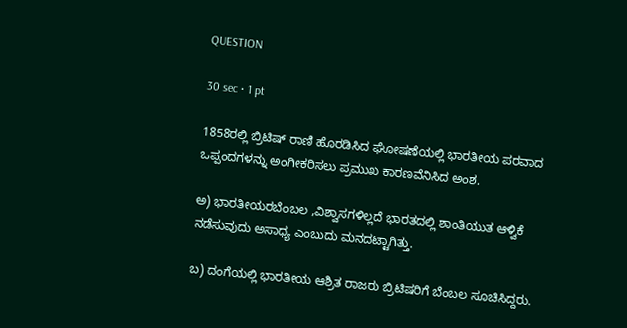QUESTION

30 sec • 1 pt

1858ರಲ್ಲಿ ಬ್ರಿಟಿಷ್ ರಾಣಿ ಹೊರಡಿಸಿದ ಘೋಷಣೆಯಲ್ಲಿ ಭಾರತೀಯ ಪರವಾದ ಒಪ್ಪಂದಗಳನ್ನು ಅಂಗೀಕರಿಸಲು ಪ್ರಮುಖ ಕಾರಣವೆನಿಸಿದ ಅಂಶ.

ಅ) ಭಾರತೀಯರಬೆಂಬಲ ,ವಿಶ್ವಾಸಗಳಿಲ್ಲದೆ ಭಾರತದಲ್ಲಿ ಶಾಂತಿಯುತ ಆಳ್ವಿಕೆ ನಡೆಸುವುದು ಅಸಾಧ್ಯ ಎಂಬುದು ಮನದಟ್ಟಾಗಿತ್ತು.

ಬ) ದಂಗೆಯಲ್ಲಿ ಭಾರತೀಯ ಆಶ್ರಿತ ರಾಜರು ಬ್ರಿಟಿಷರಿಗೆ ಬೆಂಬಲ ಸೂಚಿಸಿದ್ದರು.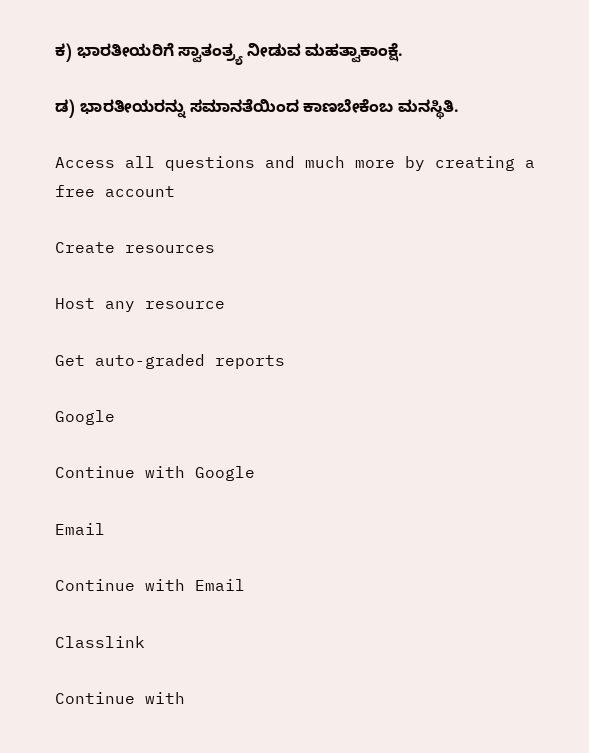ಕ) ಭಾರತೀಯರಿಗೆ ಸ್ವಾತಂತ್ರ್ಯ ನೀಡುವ ಮಹತ್ವಾಕಾಂಕ್ಷೆ.

ಡ) ಭಾರತೀಯರನ್ನು ಸಮಾನತೆಯಿಂದ ಕಾಣಬೇಕೆಂಬ ಮನಸ್ಥಿತಿ.

Access all questions and much more by creating a free account

Create resources

Host any resource

Get auto-graded reports

Google

Continue with Google

Email

Continue with Email

Classlink

Continue with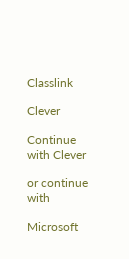Classlink

Clever

Continue with Clever

or continue with

Microsoft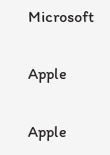Microsoft

Apple

Apple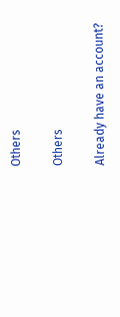Others

Others

Already have an account?